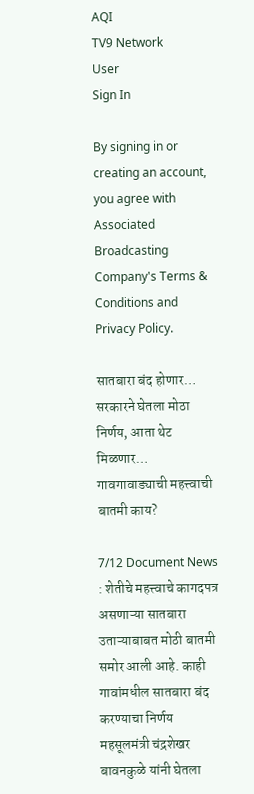AQI
TV9 Network
User
Sign In

By signing in or creating an account, you agree with Associated Broadcasting Company's Terms & Conditions and Privacy Policy.

सातबारा बंद होणार… सरकारने घेतला मोठा निर्णय, आता थेट मिळणार… गावगावाड्याची महत्त्वाची बातमी काय?

7/12 Document News : शेतीचे महत्त्वाचे कागदपत्र असणाऱ्या सातबारा उताऱ्याबाबत मोठी बातमी समोर आली आहे. काही गावांमधील सातबारा बंद करण्याचा निर्णय महसूलमंत्री चंद्रशेखर बावनकुळे यांनी घेतला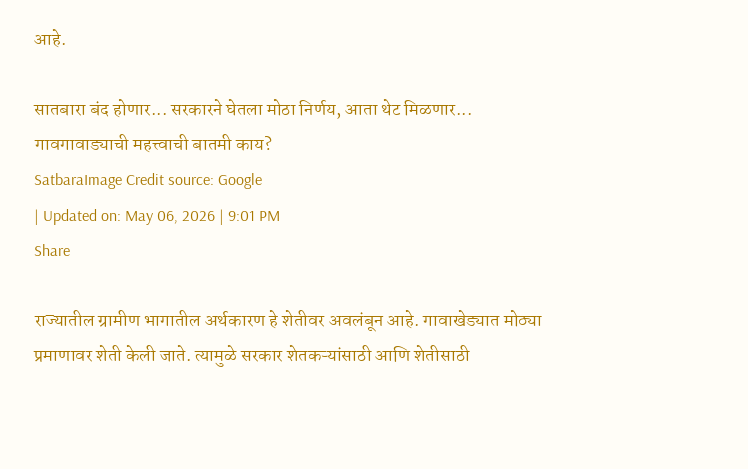आहे.

सातबारा बंद होणार... सरकारने घेतला मोठा निर्णय, आता थेट मिळणार... गावगावाड्याची महत्त्वाची बातमी काय?
SatbaraImage Credit source: Google
| Updated on: May 06, 2026 | 9:01 PM
Share

राज्यातील ग्रामीण भागातील अर्थकारण हे शेतीवर अवलंबून आहे. गावाखेड्यात मोठ्या प्रमाणावर शेती केली जाते. त्यामुळे सरकार शेतकऱ्यांसाठी आणि शेतीसाठी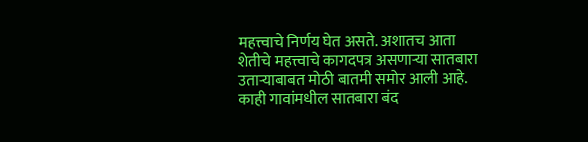महत्त्वाचे निर्णय घेत असते. अशातच आता शेतीचे महत्त्वाचे कागदपत्र असणाऱ्या सातबारा उताऱ्याबाबत मोठी बातमी समोर आली आहे. काही गावांमधील सातबारा बंद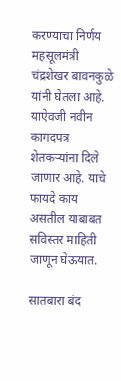करण्याचा निर्णय महसूलमंत्री चंद्रशेखर बावनकुळे यांनी घेतला आहे. याऐवजी नवीन कागदपत्र शेतकऱ्यांना दिले जाणार आहे. याचे फायदे काय असतील याबाबत सविस्तर माहिती जाणून घेऊयात.

सातबारा बंद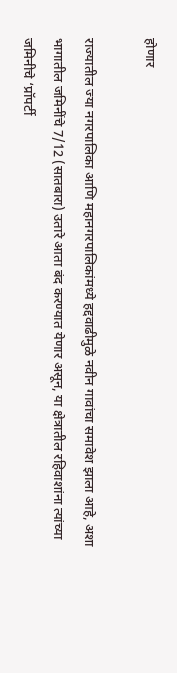होणार

राज्यातील ज्या नगरपालिका आणि महानगरपालिकांमध्ये हद्दवाढीमुळे नवीन गावांचा समावेश झाला आहे, अशा भागातील जमिनींचे 7/12 (सातबारा) उतारे आता बंद करण्यात येणार असून, या क्षेत्रातील रहिवाशांना त्यांच्या जमिनीचे ‘प्रॉपर्टी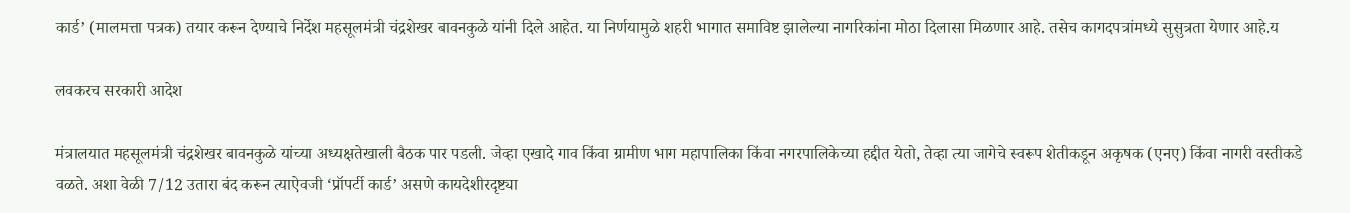कार्ड’ (मालमत्ता पत्रक) तयार करून देण्याचे निर्देश महसूलमंत्री चंद्रशेखर बावनकुळे यांनी दिले आहेत. या निर्णयामुळे शहरी भागात समाविष्ट झालेल्या नागरिकांना मोठा दिलासा मिळणार आहे. तसेच कागदपत्रांमध्ये सुसुत्रता येणार आहे.य

लवकरच सरकारी आदेश

मंत्रालयात महसूलमंत्री चंद्रशेखर बावनकुळे यांच्या अध्यक्षतेखाली बैठक पार पडली. जेव्हा एखादे गाव किंवा ग्रामीण भाग महापालिका किंवा नगरपालिकेच्या हद्दीत येतो, तेव्हा त्या जागेचे स्वरूप शेतीकडून अकृषक (एनए) किंवा नागरी वस्तीकडे वळते. अशा वेळी 7/12 उतारा बंद करून त्याऐवजी ‘प्रॉपर्टी कार्ड’ असणे कायदेशीरदृष्ट्या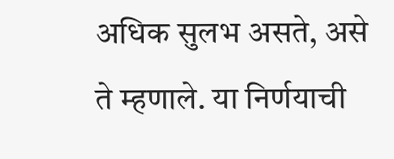अधिक सुलभ असते, असे ते म्हणाले. या निर्णयाची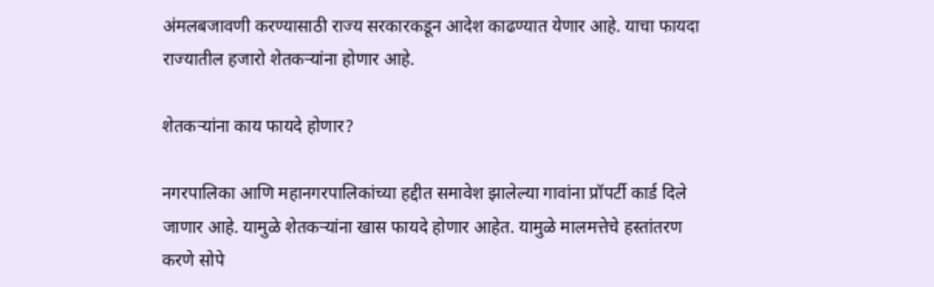अंमलबजावणी करण्यासाठी राज्य सरकारकडून आदेश काढण्यात येणार आहे. याचा फायदा राज्यातील हजारो शेतकऱ्यांना होणार आहे.

शेतकऱ्यांना काय फायदे होणार?

नगरपालिका आणि महानगरपालिकांच्या हद्दीत समावेश झालेल्या गावांना प्रॉपर्टी कार्ड दिले जाणार आहे. यामुळे शेतकऱ्यांना खास फायदे होणार आहेत. यामुळे मालमत्तेचे हस्तांतरण करणे सोपे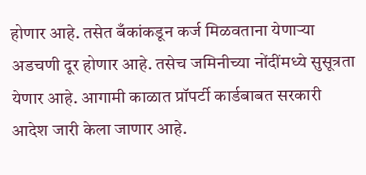होणार आहे. तसेत बँकांकडून कर्ज मिळवताना येणाऱ्या अडचणी दूर होणार आहे. तसेच जमिनीच्या नोंदींमध्ये सुसूत्रता येणार आहे. आगामी काळात प्रॉपर्टी कार्डबाबत सरकारी आदेश जारी केला जाणार आहे.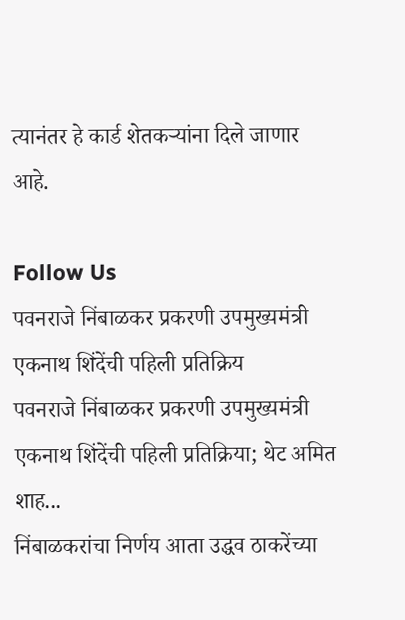त्यानंतर हे कार्ड शेतकऱ्यांना दिले जाणार आहे.

Follow Us
पवनराजे निंबाळकर प्रकरणी उपमुख्यमंत्री एकनाथ शिंदेंची पहिली प्रतिक्रिय
पवनराजे निंबाळकर प्रकरणी उपमुख्यमंत्री एकनाथ शिंदेंची पहिली प्रतिक्रिया; थेट अमित शाह...
निंबाळकरांचा निर्णय आता उद्धव ठाकरेंच्या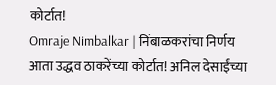कोर्टात!
Omraje Nimbalkar | निंबाळकरांचा निर्णय आता उद्धव ठाकरेंच्या कोर्टात! अनिल देसाईंच्या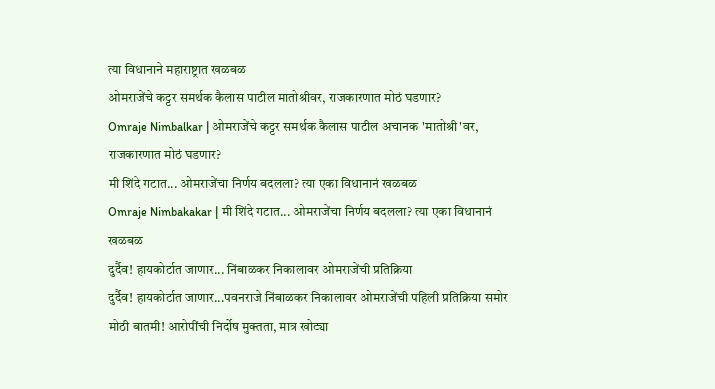त्या विधानाने महाराष्ट्रात खळबळ
ओमराजेंचे कट्टर समर्थक कैलास पाटील मातोश्रीवर, राजकारणात मोठं घडणार?
Omraje Nimbalkar | ओमराजेंचे कट्टर समर्थक कैलास पाटील अचानक 'मातोश्री'वर, राजकारणात मोठं घडणार?
मी शिंदे गटात... ओमराजेंचा निर्णय बदलला? त्या एका विधानानं खळबळ
Omraje Nimbakakar | मी शिंदे गटात... ओमराजेंचा निर्णय बदलला? त्या एका विधानानं खळबळ
दुर्दैव! हायकोर्टात जाणार... निंबाळकर निकालावर ओमराजेंची प्रतिक्रिया
दुर्दैव! हायकोर्टात जाणार...पवनराजे निंबाळकर निकालावर ओमराजेंची पहिली प्रतिक्रिया समोर
मोठी बातमी! आरोपींची निर्दोष मुक्तता, मात्र खोट्या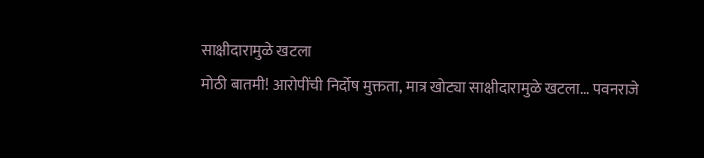साक्षीदारामुळे खटला
मोठी बातमी! आरोपींची निर्दोष मुक्तता, मात्र खोट्या साक्षीदारामुळे खटला... पवनराजे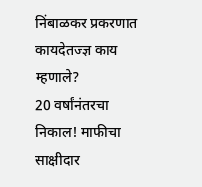निंबाळकर प्रकरणात कायदेतज्ज्ञ काय म्हणाले?
20 वर्षांनंतरचा निकाल! माफीचा साक्षीदार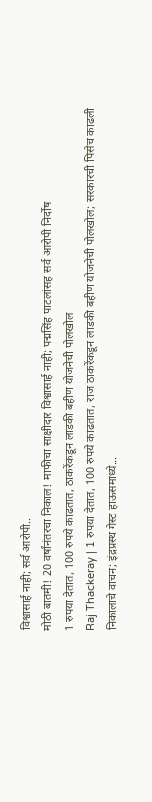विश्वासार्ह नाही; सर्व आरोपी..
मोठी बातमी! 20 वर्षांनंतरचा निकाल! माफीचा साक्षीदार विश्वासार्ह नाही; पद्मसिंह पाटलांसह सर्व आरोपी निर्दोष
1 रुपया देतात, 100 रुपये काढतात, ठाकरेंकडून लाडकी बहीण योजनेची पोलखोल
Raj Thackeray | 1 रुपया देतात, 100 रुपये काढतात, राज ठाकरेंकडून लाडकी बहीण योजनेची पोलखोल; सरकारची पिसेच काढली
निकालाचे वाचन; इंद्रप्रस्थ गेस्ट हाऊसमाध्ये...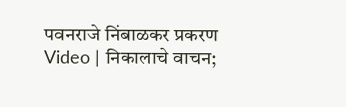पवनराजे निंबाळकर प्रकरण
Video | निकालाचे वाचन;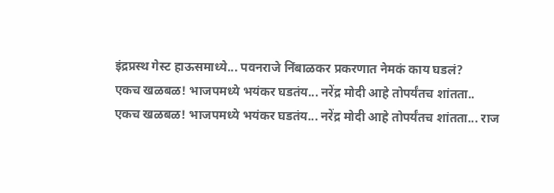इंद्रप्रस्थ गेस्ट हाऊसमाध्ये... पवनराजे निंबाळकर प्रकरणात नेमकं काय घडलं?
एकच खळबळ! भाजपमध्ये भयंकर घडतंय... नरेंद्र मोदी आहे तोपर्यंतच शांतता..
एकच खळबळ! भाजपमध्ये भयंकर घडतंय... नरेंद्र मोदी आहे तोपर्यंतच शांतता... राज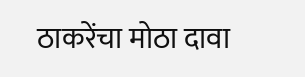ठाकरेंचा मोठा दावा